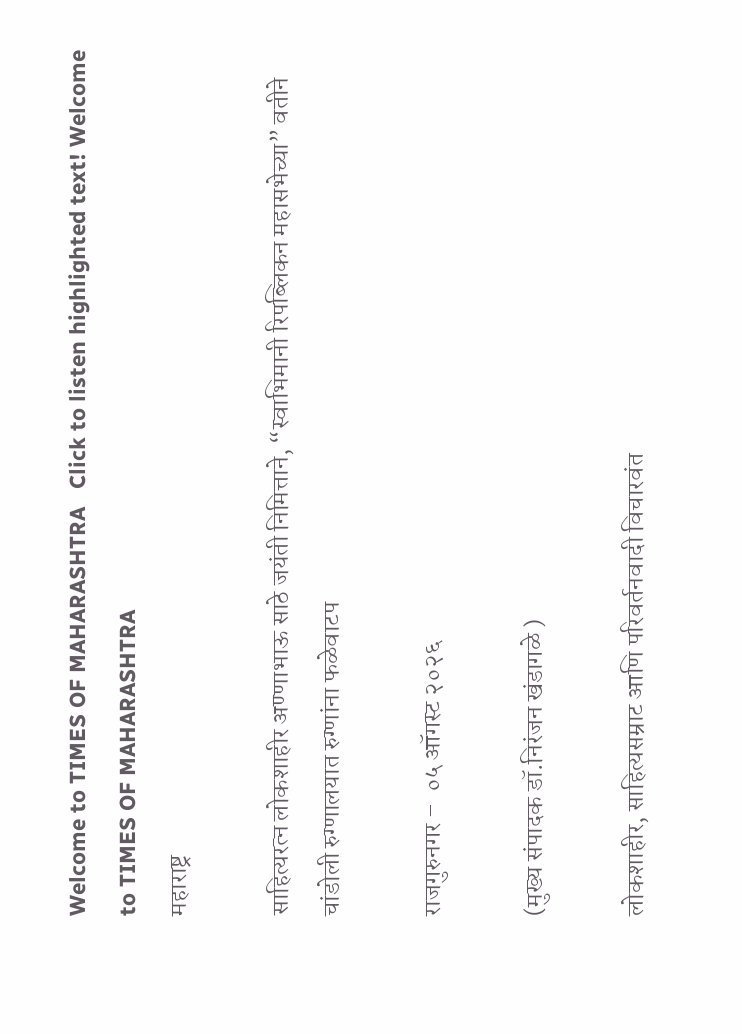Welcome to TIMES OF MAHARASHTRA   Click to listen highlighted text! Welcome to TIMES OF MAHARASHTRA
महाराष्ट्र

साहित्यरत्न लोकशाहीर अण्णाभाऊ साठे जयंती निमित्ताने, “स्वाभिमानी रिपब्लिकन महासभेच्या” वतीने चांडोली रुग्णालयात रुग्णांना फळेवाटप

राजगुरुनगर –  ०५ ऑगस्ट २०२६

(मुख्य संपादक डॉ.निरंजन खंडागळे )

लोकशाहीर, साहित्यसम्राट आणि परिवर्तनवादी विचारवंत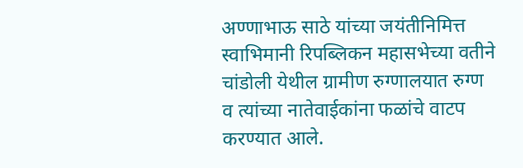अण्णाभाऊ साठे यांच्या जयंतीनिमित्त स्वाभिमानी रिपब्लिकन महासभेच्या वतीने चांडोली येथील ग्रामीण रुग्णालयात रुग्ण व त्यांच्या नातेवाईकांना फळांचे वाटप करण्यात आले.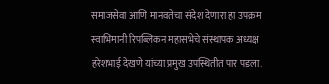समाजसेवा आणि मानवतेचा संदेश देणारा हा उपक्रम स्वाभिमानी रिपब्लिकन महासभेचे संस्थापक अध्यक्ष हरेशभाई देखणे यांच्या प्रमुख उपस्थितीत पार पडला.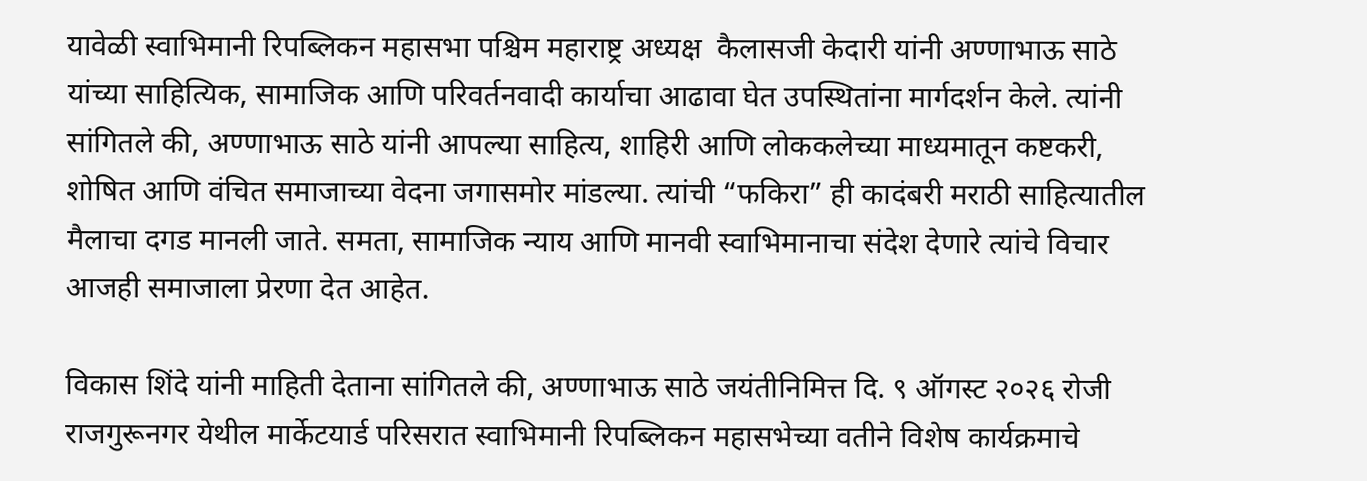यावेळी स्वाभिमानी रिपब्लिकन महासभा पश्चिम महाराष्ट्र अध्यक्ष  कैलासजी केदारी यांनी अण्णाभाऊ साठे यांच्या साहित्यिक, सामाजिक आणि परिवर्तनवादी कार्याचा आढावा घेत उपस्थितांना मार्गदर्शन केले. त्यांनी सांगितले की, अण्णाभाऊ साठे यांनी आपल्या साहित्य, शाहिरी आणि लोककलेच्या माध्यमातून कष्टकरी, शोषित आणि वंचित समाजाच्या वेदना जगासमोर मांडल्या. त्यांची “फकिरा” ही कादंबरी मराठी साहित्यातील मैलाचा दगड मानली जाते. समता, सामाजिक न्याय आणि मानवी स्वाभिमानाचा संदेश देणारे त्यांचे विचार आजही समाजाला प्रेरणा देत आहेत.

विकास शिंदे यांनी माहिती देताना सांगितले की, अण्णाभाऊ साठे जयंतीनिमित्त दि. ९ ऑगस्ट २०२६ रोजी राजगुरूनगर येथील मार्केटयार्ड परिसरात स्वाभिमानी रिपब्लिकन महासभेच्या वतीने विशेष कार्यक्रमाचे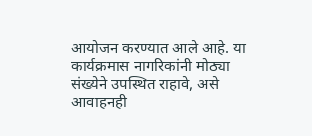आयोजन करण्यात आले आहे. या कार्यक्रमास नागरिकांनी मोठ्या संख्येने उपस्थित राहावे, असे आवाहनही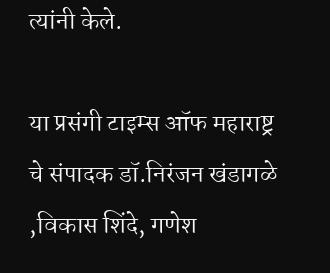त्यांनी केले.

या प्रसंगी टाइम्स ऑफ महाराष्ट्र चे संपादक डॉ.निरंजन खंडागळे ,विकास शिंदे, गणेश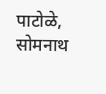पाटोळे, सोमनाथ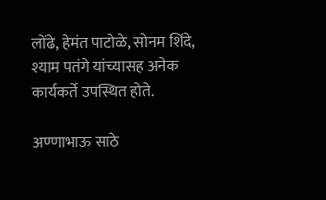लोंढे, हेमंत पाटोळे, सोनम शिंदे, श्याम पतंगे यांच्यासह अनेक कार्यकर्ते उपस्थित होते.

अण्णाभाऊ साठे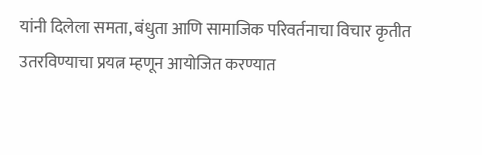यांनी दिलेला समता, बंधुता आणि सामाजिक परिवर्तनाचा विचार कृतीत उतरविण्याचा प्रयत्न म्हणून आयोजित करण्यात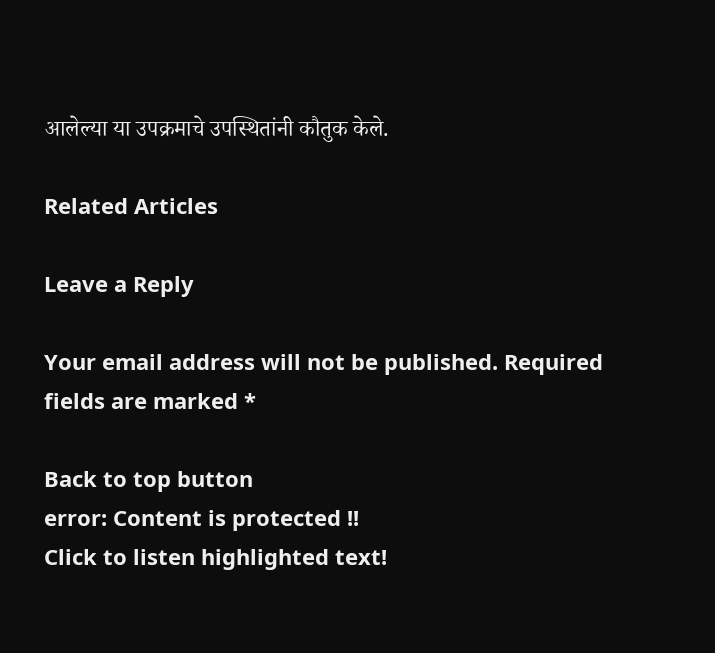आलेल्या या उपक्रमाचे उपस्थितांनी कौतुक केले.

Related Articles

Leave a Reply

Your email address will not be published. Required fields are marked *

Back to top button
error: Content is protected !!
Click to listen highlighted text!